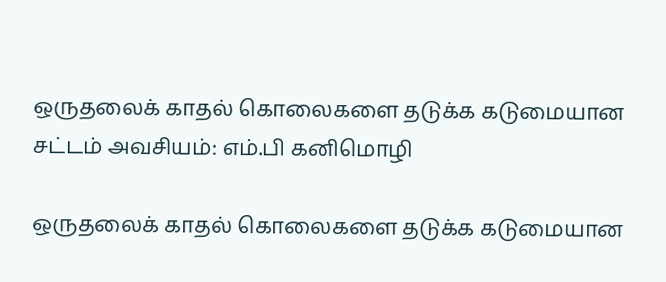ஒருதலைக் காதல் கொலைகளை தடுக்க கடுமையான சட்டம் அவசியம்: எம்.பி கனிமொழி

ஒருதலைக் காதல் கொலைகளை தடுக்க கடுமையான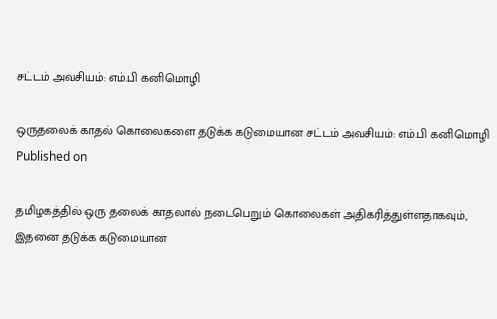சட்டம் அவசியம்: எம்.பி கனிமொழி

ஒருதலைக் காதல் கொலைகளை தடுக்க கடுமையான சட்டம் அவசியம்: எம்.பி கனிமொழி
Published on

தமிழகத்தில் ஒரு தலைக் காதலால் நடைபெறும் கொலைகள் அதிகரித்துள்ளதாகவும், இதனை தடுக்க கடுமையான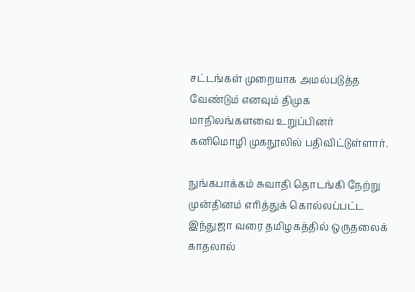சட்டங்கள் முறையாக அமல்படுத்த வேண்டும் எனவும் திமுக மாநிலங்களவை உறுப்பினர் கனிமொழி முகநூலில் பதிவிட்டுள்ளார்.

நுங்கபாக்கம் சுவாதி தொடங்கி நேற்று முன்தினம் எரித்துக் கொல்லப்பட்ட இந்துஜா வரை தமிழகத்தில் ஒருதலைக் காதலால்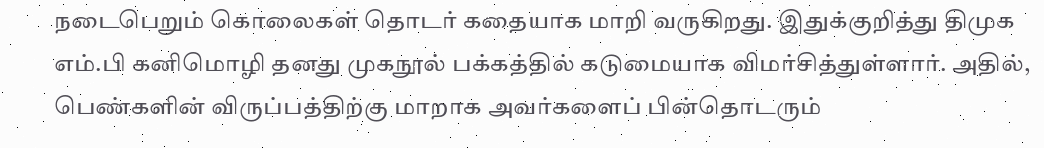நடைபெறும் கொலைகள் தொடர் கதையாக மாறி வருகிறது. இதுக்குறித்து திமுக எம்.பி கனிமொழி தனது முகநூல் பக்கத்தில் கடுமையாக விமர்சித்துள்ளார். அதில், பெண்களின் விருப்பத்திற்கு மாறாக அவர்களைப் பின்தொடரும்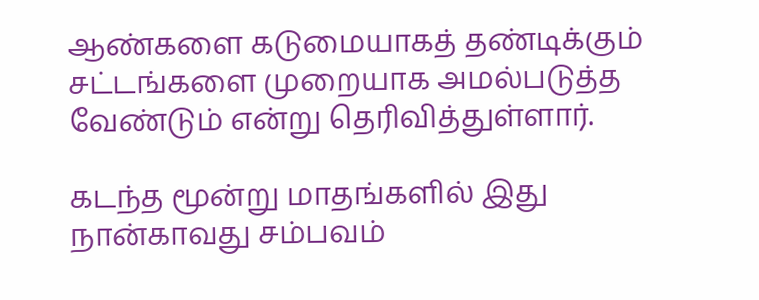ஆண்களை கடுமையாகத் தண்டிக்கும் சட்டங்களை முறையாக அமல்படுத்த வேண்டும் என்று தெரிவித்துள்ளார்.

கடந்த மூன்று மாதங்களில் இது நான்காவது சம்பவம்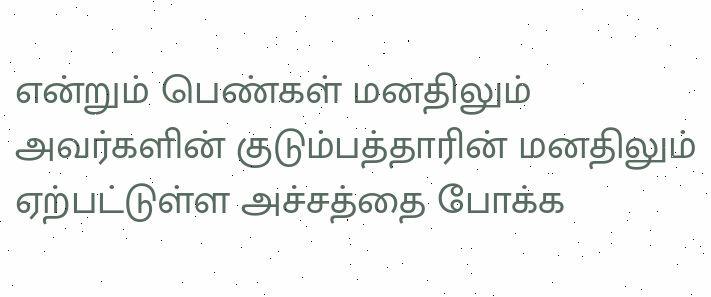என்றும் பெண்கள் மனதிலும் அவர்களின் குடும்பத்தாரின் மனதிலும் ஏற்பட்டுள்ள அச்சத்தை போக்க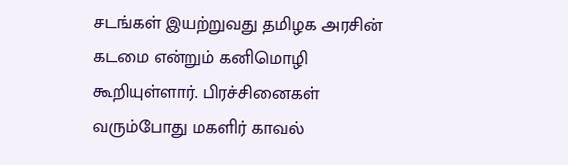சடங்கள் இயற்றுவது தமிழக அரசின் கடமை என்றும் கனிமொழி கூறியுள்ளார். பிரச்சினைகள் வரும்போது மகளிர் காவல்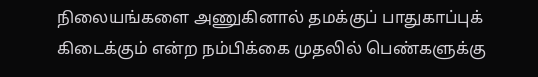நிலையங்களை அணுகினால் தமக்குப் பாதுகாப்புக் கிடைக்கும் என்ற நம்பிக்கை முதலில் பெண்களுக்கு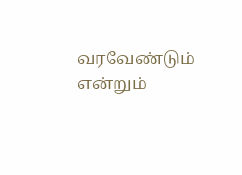வரவேண்டும் என்றும்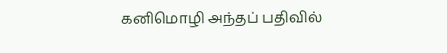கனிமொழி அந்தப் பதிவில்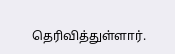தெரிவித்துள்ளார்.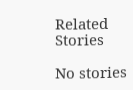Related Stories

No stories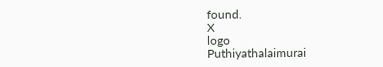found.
X
logo
Puthiyathalaimurai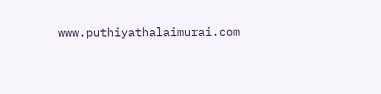www.puthiyathalaimurai.com